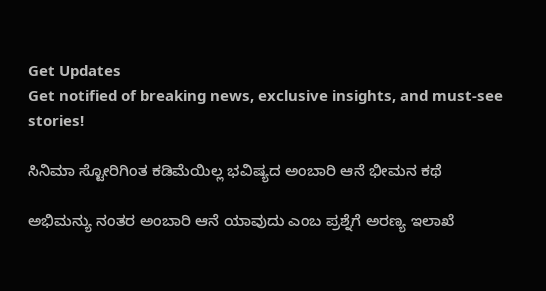Get Updates
Get notified of breaking news, exclusive insights, and must-see stories!

ಸಿನಿಮಾ ಸ್ಟೋರಿಗಿಂತ ಕಡಿಮೆಯಿಲ್ಲ ಭವಿಷ್ಯದ ಅಂಬಾರಿ ಆನೆ ಭೀಮನ ಕಥೆ

ಅಭಿಮನ್ಯು ನಂತರ ಅಂಬಾರಿ ಆನೆ ಯಾವುದು ಎಂಬ ಪ್ರಶ್ನೆಗೆ ಅರಣ್ಯ ಇಲಾಖೆ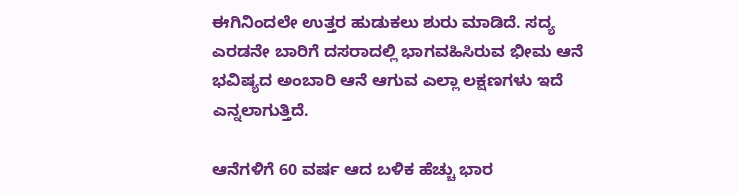ಈಗಿನಿಂದಲೇ ಉತ್ತರ ಹುಡುಕಲು ಶುರು ಮಾಡಿದೆ. ಸದ್ಯ ಎರಡನೇ ಬಾರಿಗೆ ದಸರಾದಲ್ಲಿ ಭಾಗವಹಿಸಿರುವ ಭೀಮ ಆನೆ ಭವಿಷ್ಯದ ಅಂಬಾರಿ ಆನೆ ಆಗುವ ಎಲ್ಲಾ ಲಕ್ಷಣಗಳು ಇದೆ ಎನ್ನಲಾಗುತ್ತಿದೆ.

ಆನೆಗಳಿಗೆ 60 ವರ್ಷ ಆದ ಬಳಿಕ ಹೆಚ್ಚು ಭಾರ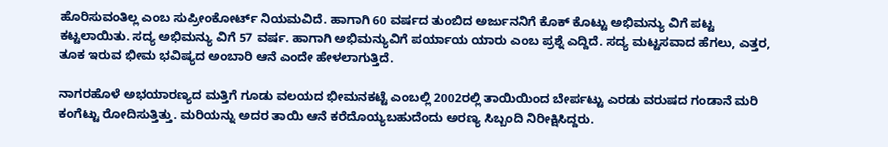ಹೊರಿಸುವಂತಿಲ್ಲ ಎಂಬ ಸುಪ್ರೀಂಕೋರ್ಟ್ ನಿಯಮವಿದೆ. ಹಾಗಾಗಿ 60 ವರ್ಷದ ತುಂಬಿದ ಅರ್ಜುನನಿಗೆ ಕೊಕ್‌ ಕೊಟ್ಟು ಅಭಿಮನ್ಯು ವಿಗೆ ಪಟ್ಟ ಕಟ್ಟಲಾಯಿತು. ಸದ್ಯ ಅಭಿಮನ್ಯು ವಿಗೆ 57 ವರ್ಷ. ಹಾಗಾಗಿ ಅಭಿಮನ್ಯುವಿಗೆ ಪರ್ಯಾಯ ಯಾರು ಎಂಬ ಪ್ರಶ್ನೆ ಎದ್ದಿದೆ. ಸದ್ಯ ಮಟ್ಟಸವಾದ ಹೆಗಲು, ಎತ್ತರ, ತೂಕ ಇರುವ ಭೀಮ ಭವಿಷ್ಯದ ಅಂಬಾರಿ ಆನೆ ಎಂದೇ ಹೇಳಲಾಗುತ್ತಿದೆ.

ನಾಗರಹೊಳೆ ಅಭಯಾರಣ್ಯದ ಮತ್ತಿಗೆ ಗೂಡು ವಲಯದ ಭೀಮನಕಟ್ಟೆ ಎಂಬಲ್ಲಿ 2002ರಲ್ಲಿ ತಾಯಿಯಿಂದ ಬೇರ್ಪಟ್ಟು ಎರಡು ವರುಷದ ಗಂಡಾನೆ ಮರಿ ಕಂಗೆಟ್ಟು ರೋದಿಸುತ್ತಿತ್ತು. ಮರಿಯನ್ನು ಅದರ ತಾಯಿ ಆನೆ ಕರೆದೊಯ್ಯಬಹುದೆಂದು ಅರಣ್ಯ ಸಿಬ್ಬಂದಿ ನಿರೀಕ್ಷಿಸಿದ್ದರು.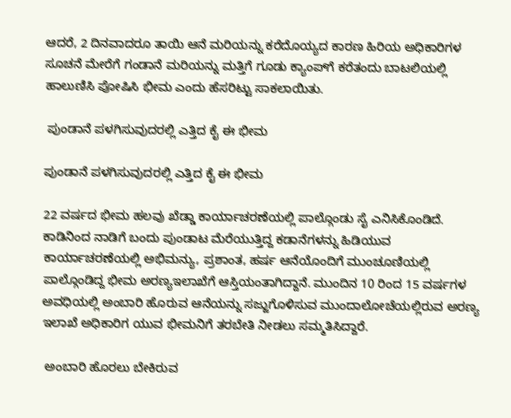ಆದರೆ, 2 ದಿನವಾದರೂ ತಾಯಿ ಆನೆ ಮರಿಯನ್ನು ಕರೆದೊಯ್ಯದ ಕಾರಣ ಹಿರಿಯ ಅಧಿಕಾರಿಗಳ ಸೂಚನೆ ಮೇರೆಗೆ ಗಂಡಾನೆ ಮರಿಯನ್ನು ಮತ್ತಿಗೆ ಗೂಡು ಕ್ಯಾಂಪ್‌ಗೆ ಕರೆತಂದು ಬಾಟಲಿಯಲ್ಲಿ ಹಾಲುಣಿಸಿ ಪೋಷಿಸಿ ಭೀಮ ಎಂದು ಹೆಸರಿಟ್ಟು ಸಾಕಲಾಯಿತು.

 ಪುಂಡಾನೆ ಪಳಗಿಸುವುದರಲ್ಲಿ ಎತ್ತಿದ ಕೈ ಈ ಭೀಮ

ಪುಂಡಾನೆ ಪಳಗಿಸುವುದರಲ್ಲಿ ಎತ್ತಿದ ಕೈ ಈ ಭೀಮ

22 ವರ್ಷದ ಭೀಮ ಹಲವು ಖೆಡ್ಡಾ ಕಾರ್ಯಾಚರಣೆಯಲ್ಲಿ ಪಾಲ್ಗೊಂಡು ಸೈ ಎನಿಸಿಕೊಂಡಿದೆ. ಕಾಡಿನಿಂದ ನಾಡಿಗೆ ಬಂದು ಪುಂಡಾಟ ಮೆರೆಯುತ್ತಿದ್ದ ಕಡಾನೆಗಳನ್ನು ಹಿಡಿಯುವ ಕಾರ್ಯಾಚರಣೆಯಲ್ಲಿ ಅಭಿಮನ್ಯು, ಪ್ರಶಾಂತ, ಹರ್ಷ ಆನೆಯೊಂದಿಗೆ ಮುಂಚೂಣಿಯಲ್ಲಿ ಪಾಲ್ಗೊಂಡಿದ್ದ ಭೀಮ ಅರಣ್ಯಇಲಾಖೆಗೆ ಆಸ್ತಿಯಂತಾಗಿದ್ದಾನೆ. ಮುಂದಿನ 10 ರಿಂದ 15 ವರ್ಷಗಳ ಅವಧಿಯಲ್ಲಿ ಅಂಬಾರಿ ಹೊರುವ ಆನೆಯನ್ನು ಸಜ್ಜುಗೊಳಿಸುವ ಮುಂದಾಲೋಚೆಯಲ್ಲಿರುವ ಅರಣ್ಯ ಇಲಾಖೆ ಅಧಿಕಾರಿಗ ಯುವ ಭೀಮನಿಗೆ ತರಬೇತಿ ನೀಡಲು ಸಮ್ಮತಿಸಿದ್ದಾರೆ.

 ಅಂಬಾರಿ ಹೊರಲು ಬೇಕಿರುವ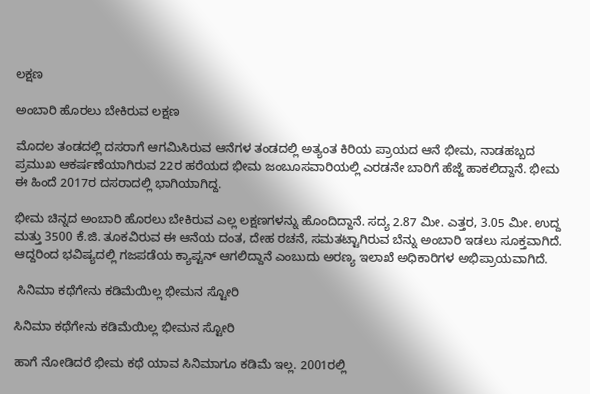ಲಕ್ಷಣ

ಅಂಬಾರಿ ಹೊರಲು ಬೇಕಿರುವ ಲಕ್ಷಣ

ಮೊದಲ ತಂಡದಲ್ಲಿ ದಸರಾಗೆ ಆಗಮಿಸಿರುವ ಆನೆಗಳ ತಂಡದಲ್ಲಿ ಅತ್ಯಂತ ಕಿರಿಯ ಪ್ರಾಯದ ಆನೆ ಭೀಮ, ನಾಡಹಬ್ಬದ ಪ್ರಮುಖ ಆಕರ್ಷಣೆಯಾಗಿರುವ 22ರ ಹರೆಯದ ಭೀಮ ಜಂಬೂಸವಾರಿಯಲ್ಲಿ ಎರಡನೇ ಬಾರಿಗೆ ಹೆಜ್ಜೆ ಹಾಕಲಿದ್ದಾನೆ. ಭೀಮ ಈ ಹಿಂದೆ 2017ರ ದಸರಾದಲ್ಲಿ ಭಾಗಿಯಾಗಿದ್ದ.

ಭೀಮ ಚಿನ್ನದ ಅಂಬಾರಿ ಹೊರಲು ಬೇಕಿರುವ ಎಲ್ಲ ಲಕ್ಷಣಗಳನ್ನು ಹೊಂದಿದ್ದಾನೆ. ಸದ್ಯ 2.87 ಮೀ. ಎತ್ತರ, 3.05 ಮೀ. ಉದ್ದ ಮತ್ತು 3500 ಕೆ.ಜಿ. ತೂಕವಿರುವ ಈ ಆನೆಯ ದಂತ, ದೇಹ ರಚನೆ, ಸಮತಟ್ಟಾಗಿರುವ ಬೆನ್ನು ಅಂಬಾರಿ ಇಡಲು ಸೂಕ್ತವಾಗಿದೆ. ಆದ್ದರಿಂದ ಭವಿಷ್ಯದಲ್ಲಿ ಗಜಪಡೆಯ ಕ್ಯಾಪ್ಟನ್ ಆಗಲಿದ್ದಾನೆ ಎಂಬುದು ಅರಣ್ಯ ಇಲಾಖೆ ಅಧಿಕಾರಿಗಳ ಅಭಿಪ್ರಾಯವಾಗಿದೆ.

 ಸಿನಿಮಾ ಕಥೆಗೇನು ಕಡಿಮೆಯಿಲ್ಲ ಭೀಮನ ಸ್ಟೋರಿ

ಸಿನಿಮಾ ಕಥೆಗೇನು ಕಡಿಮೆಯಿಲ್ಲ ಭೀಮನ ಸ್ಟೋರಿ

ಹಾಗೆ ನೋಡಿದರೆ ಭೀಮ ಕಥೆ ಯಾವ ಸಿನಿಮಾಗೂ ಕಡಿಮೆ‌ ಇಲ್ಲ. 2001ರಲ್ಲಿ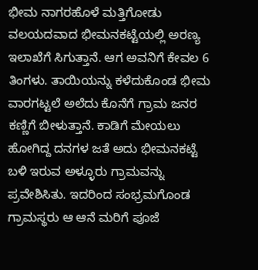ಭೀಮ ನಾಗರಹೊಳೆ ಮತ್ತಿಗೋಡು ವಲಯದವಾದ ಭೀಮನಕಟ್ಟೆಯಲ್ಲಿ ಅರಣ್ಯ ಇಲಾಖೆಗೆ ಸಿಗುತ್ತಾನೆ. ಆಗ ಅವನಿಗೆ ಕೇವಲ 6 ತಿಂಗಳು. ತಾಯಿಯನ್ನು ಕಳೆದುಕೊಂಡ ಭೀಮ ವಾರಗಟ್ಟಲೆ ಅಲೆದು ಕೊನೆಗೆ ಗ್ರಾಮ ಜನರ ಕಣ್ಣಿಗೆ ಬೀಳುತ್ತಾನೆ. ಕಾಡಿಗೆ ಮೇಯಲು ಹೋಗಿದ್ದ ದನಗಳ ಜತೆ ಅದು ಭೀಮನಕಟ್ಟೆ ಬಳಿ ಇರುವ ಅಳ್ಳೂರು ಗ್ರಾಮವನ್ನು ಪ್ರವೇಶಿಸಿತು. ಇದರಿಂದ ಸಂಭ್ರಮಗೊಂಡ ಗ್ರಾಮಸ್ಥರು ಆ ಆನೆ ಮರಿಗೆ ಪೂಜೆ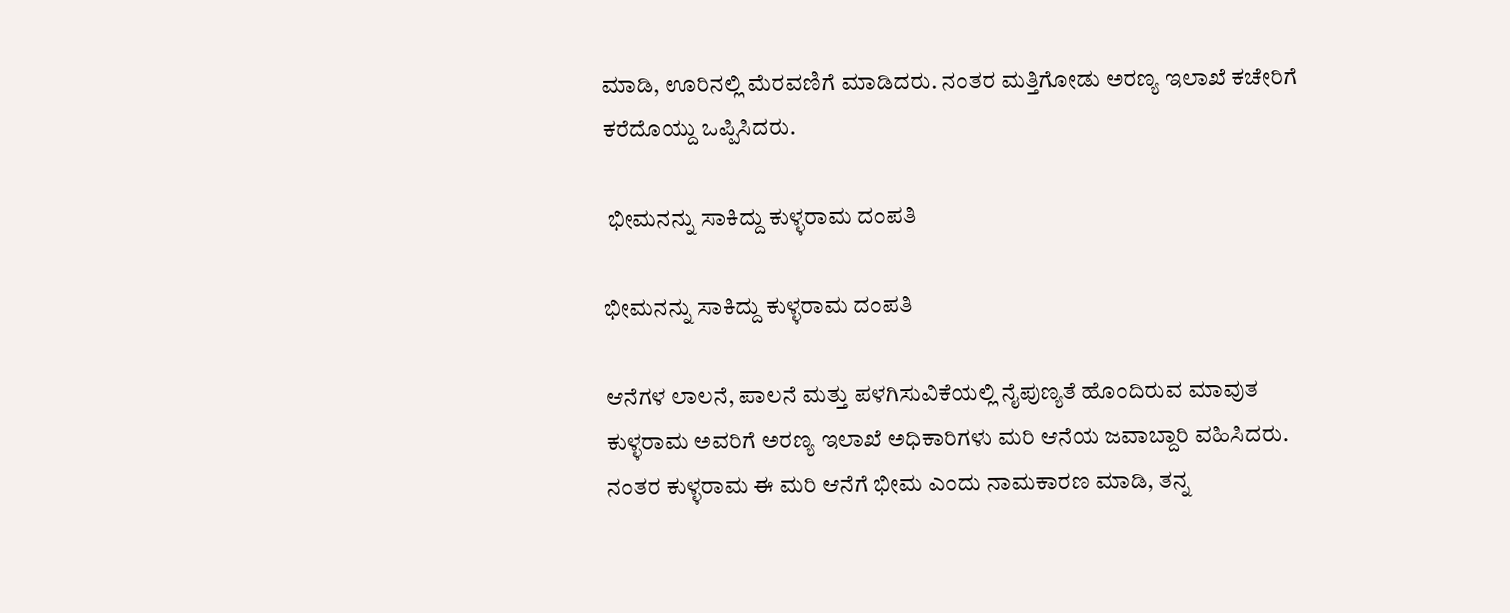ಮಾಡಿ, ಊರಿನಲ್ಲಿ ಮೆರವಣಿಗೆ ಮಾಡಿದರು. ನಂತರ ಮತ್ತಿಗೋಡು ಅರಣ್ಯ ಇಲಾಖೆ ಕಚೇರಿಗೆ ಕರೆದೊಯ್ದು ಒಪ್ಪಿಸಿದರು.

 ಭೀಮನನ್ನು ಸಾಕಿದ್ದು ಕುಳ್ಳರಾಮ ದಂಪತಿ

ಭೀಮನನ್ನು ಸಾಕಿದ್ದು ಕುಳ್ಳರಾಮ ದಂಪತಿ

ಆನೆಗಳ ಲಾಲನೆ, ಪಾಲನೆ ಮತ್ತು ಪಳಗಿಸುವಿಕೆಯಲ್ಲಿ ನೈಪುಣ್ಯತೆ ಹೊಂದಿರುವ ಮಾವುತ ಕುಳ್ಳರಾಮ ಅವರಿಗೆ ಅರಣ್ಯ ಇಲಾಖೆ ಅಧಿಕಾರಿಗಳು ಮರಿ ಆನೆಯ ಜವಾಬ್ದಾರಿ ವಹಿಸಿದರು. ನಂತರ ಕುಳ್ಳರಾಮ ಈ ಮರಿ ಆನೆಗೆ ಭೀಮ ಎಂದು ನಾಮಕಾರಣ ಮಾಡಿ, ತನ್ನ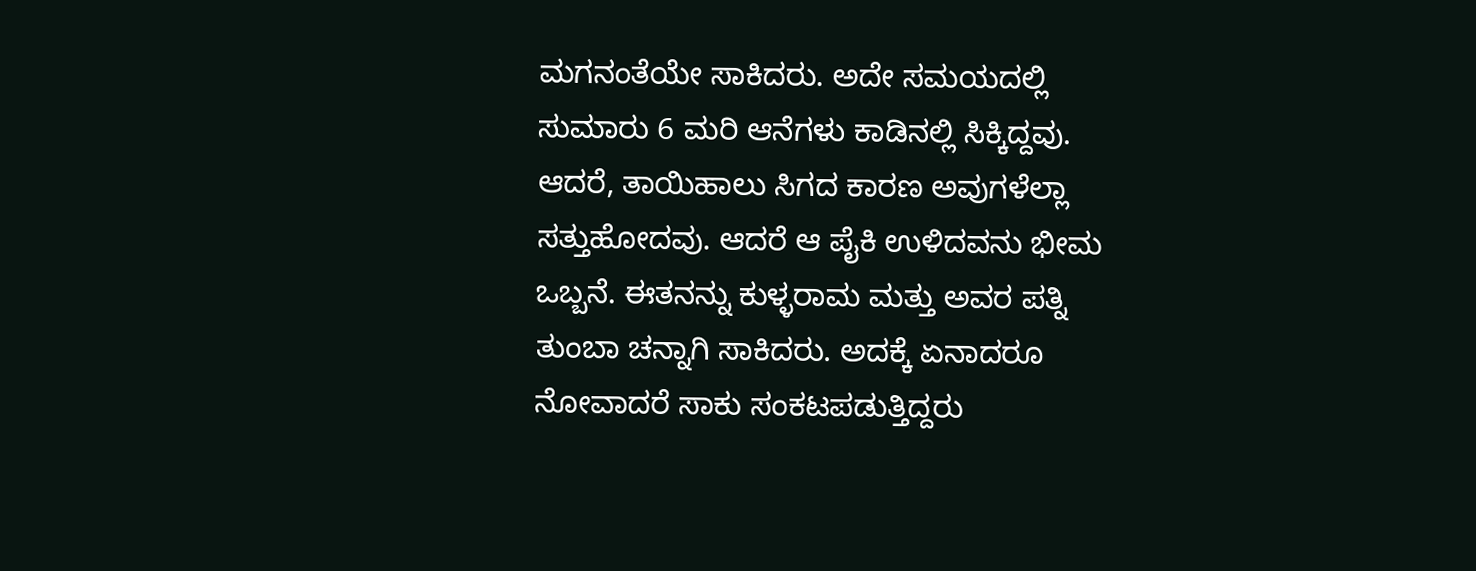ಮಗನಂತೆಯೇ ಸಾಕಿದರು. ಅದೇ ಸಮಯದಲ್ಲಿ ಸುಮಾರು 6 ಮರಿ ಆನೆಗಳು ಕಾಡಿನಲ್ಲಿ ಸಿಕ್ಕಿದ್ದವು. ಆದರೆ, ತಾಯಿಹಾಲು ಸಿಗದ ಕಾರಣ ಅವುಗಳೆಲ್ಲಾ ಸತ್ತುಹೋದವು. ಆದರೆ ಆ ಪೈಕಿ ಉಳಿದವನು ಭೀಮ ಒಬ್ಬನೆ. ಈತನನ್ನು ಕುಳ್ಳರಾಮ ಮತ್ತು ಅವರ ಪತ್ನಿ ತುಂಬಾ ಚನ್ನಾಗಿ ಸಾಕಿದರು. ಅದಕ್ಕೆ ಏನಾದರೂ ನೋವಾದರೆ ಸಾಕು ಸಂಕಟಪಡುತ್ತಿದ್ದರು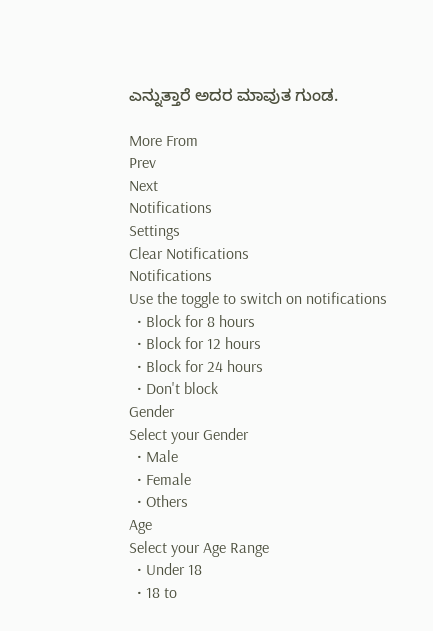ಎನ್ನುತ್ತಾರೆ ಅದರ ಮಾವುತ ಗುಂಡ.

More From
Prev
Next
Notifications
Settings
Clear Notifications
Notifications
Use the toggle to switch on notifications
  • Block for 8 hours
  • Block for 12 hours
  • Block for 24 hours
  • Don't block
Gender
Select your Gender
  • Male
  • Female
  • Others
Age
Select your Age Range
  • Under 18
  • 18 to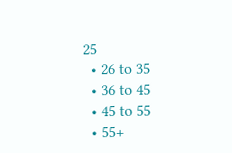25
  • 26 to 35
  • 36 to 45
  • 45 to 55
  • 55+